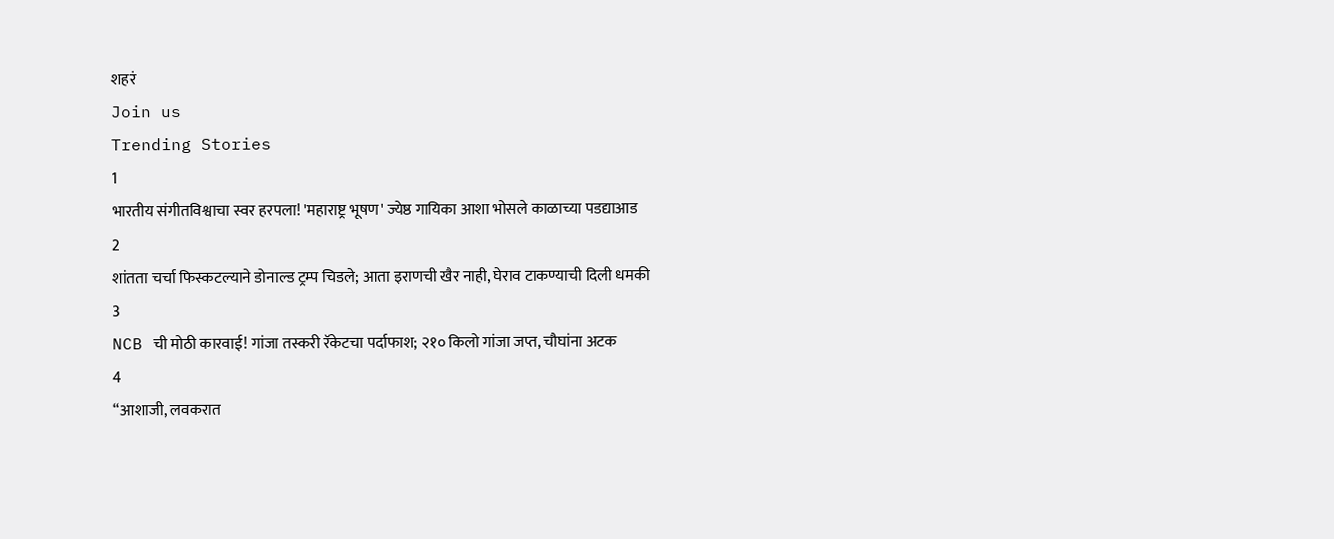शहरं
Join us
Trending Stories
1
भारतीय संगीतविश्वाचा स्वर हरपला! 'महाराष्ट्र भूषण' ज्येष्ठ गायिका आशा भोसले काळाच्या पडद्याआड
2
शांतता चर्चा फिस्कटल्याने डोनाल्ड ट्रम्प चिडले; आता इराणची खैर नाही, घेराव टाकण्याची दिली धमकी
3
NCB ची मोठी कारवाई! गांजा तस्करी रॅकेटचा पर्दाफाश; २१० किलो गांजा जप्त, चौघांना अटक
4
“आशाजी, लवकरात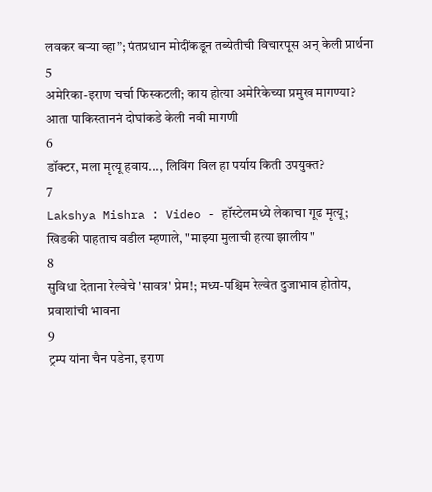लवकर बऱ्या व्हा”; पंतप्रधान मोदींकडून तब्येतीची विचारपूस अन् केली प्रार्थना
5
अमेरिका-इराण चर्चा फिस्कटली; काय होत्या अमेरिकेच्या प्रमुख मागण्या? आता पाकिस्ताननं दोघांकडे केली नवी मागणी
6
डॉक्टर, मला मृत्यू हवाय..., लिविंग विल हा पर्याय किती उपयुक्त?
7
Lakshya Mishra : Video - हॉस्टेलमध्ये लेकाचा गूढ मृत्यू; खिडकी पाहताच वडील म्हणाले, "माझ्या मुलाची हत्या झालीय"
8
सुविधा देताना रेल्वेचे 'सावत्र' प्रेम!; मध्य-पश्चिम रेल्वेत दुजाभाव होतोय, प्रवाशांची भावना
9
ट्रम्प यांना चैन पडेना, इराण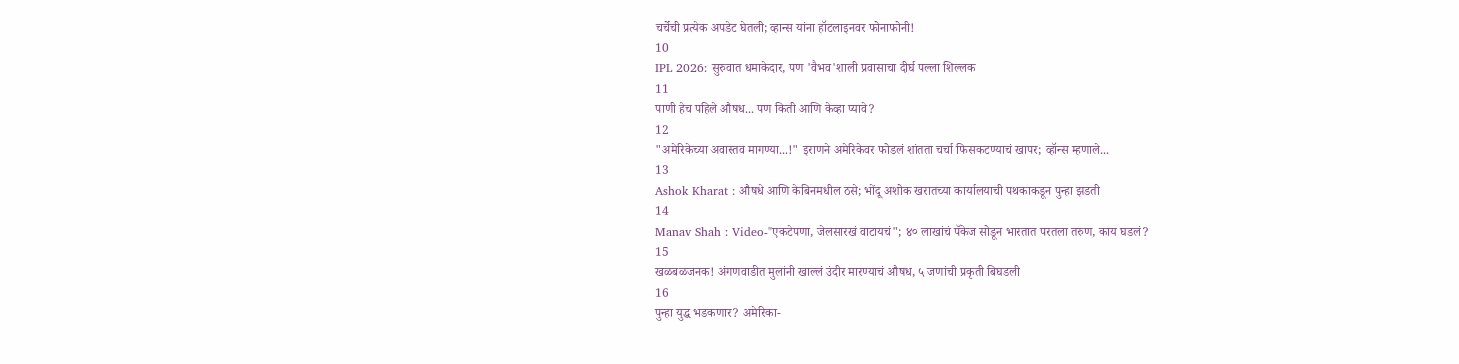चर्चेची प्रत्येक अपडेट घेतली; व्हान्स यांना हॉटलाइनवर फोनाफोनी!
10
IPL 2026: सुरुवात धमाकेदार, पण 'वैभव'शाली प्रवासाचा दीर्घ पल्ला शिल्लक
11
पाणी हेच पहिले औषध... पण किती आणि केव्हा प्यावे?
12
"अमेरिकेच्या अवास्तव मागण्या...!" इराणने अमेरिकेवर फोडलं शांतता चर्चा फिसकटण्याचं खापर; व्हॉन्स म्हणाले...
13
Ashok Kharat : औषधे आणि केबिनमधील ठसे; भोंदू अशोक खरातच्या कार्यालयाची पथकाकडून पुन्हा झडती
14
Manav Shah : Video-"एकटेपणा, जेलसारखं वाटायचं"; ४० लाखांचं पॅकेज सोडून भारतात परतला तरुण, काय घडलं?
15
खळबळजनक! अंगणवाडीत मुलांनी खाल्लं उंदीर मारण्याचं औषध, ५ जणांची प्रकृती बिघडली
16
पुन्हा युद्ध भडकणार? अमेरिका-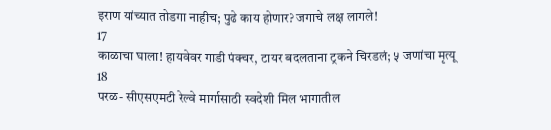इराण यांच्यात तोडगा नाहीच; पुढे काय होणार? जगाचे लक्ष लागले!
17
काळाचा घाला! हायवेवर गाडी पंक्चर, टायर बदलताना ट्रकने चिरडलं; ५ जणांचा मृत्यू
18
परळ- सीएसएमटी रेल्वे मार्गासाठी स्वदेशी मिल भागातील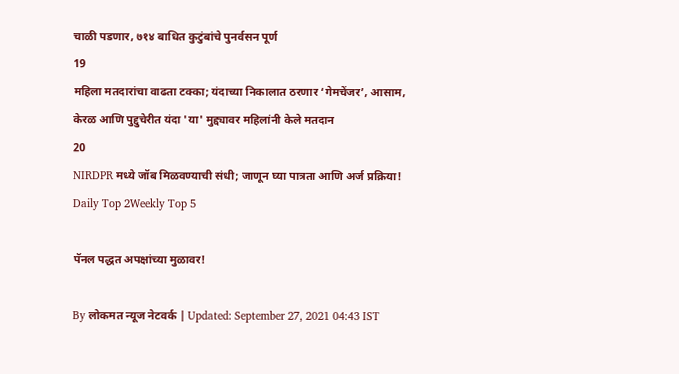चाळी पडणार, ७१४ बाधित कुटुंबांचे पुनर्वसन पूर्ण
19
महिला मतदारांचा वाढता टक्का; यंदाच्या निकालात ठरणार ‘गेमचेंजर’, आसाम, केरळ आणि पुद्दुचेरीत यंदा 'या' मुद्द्यावर महिलांनी केले मतदान
20
NIRDPR मध्ये जॉब मिळवण्याची संधी; जाणून घ्या पात्रता आणि अर्ज प्रक्रिया!
Daily Top 2Weekly Top 5

पॅनल पद्धत अपक्षांच्या मुळावर!

By लोकमत न्यूज नेटवर्क | Updated: September 27, 2021 04:43 IST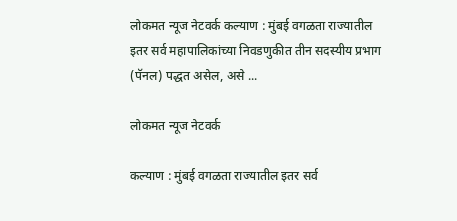लोकमत न्यूज नेटवर्क कल्याण : मुंबई वगळता राज्यातील इतर सर्व महापालिकांच्या निवडणुकीत तीन सदस्यीय प्रभाग (पॅनल) पद्धत असेल, असे ...

लोकमत न्यूज नेटवर्क

कल्याण : मुंबई वगळता राज्यातील इतर सर्व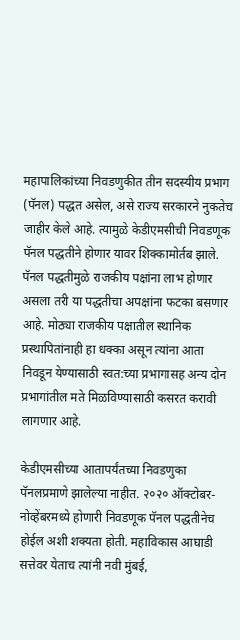महापालिकांच्या निवडणुकीत तीन सदस्यीय प्रभाग (पॅनल) पद्धत असेल, असे राज्य सरकारने नुकतेच जाहीर केले आहे. त्यामुळे केडीएमसीची निवडणूक पॅनल पद्धतीने होणार यावर शिक्कामोर्तब झाले. पॅनल पद्धतीमुळे राजकीय पक्षांना लाभ होणार असला तरी या पद्धतीचा अपक्षांना फटका बसणार आहे. मोठ्या राजकीय पक्षातील स्थानिक प्रस्थापितांनाही हा धक्का असून त्यांना आता निवडून येण्यासाठी स्वत:च्या प्रभागासह अन्य दोन प्रभागांतील मते मिळविण्यासाठी कसरत करावी लागणार आहे.

केडीएमसीच्या आतापर्यंतच्या निवडणुका पॅनलप्रमाणे झालेल्या नाहीत. २०२० ऑक्टोबर-नोव्हेंबरमध्ये होणारी निवडणूक पॅनल पद्धतीनेच होईल अशी शक्यता होती. महाविकास आघाडी सत्तेवर येताच त्यांनी नवी मुंबई,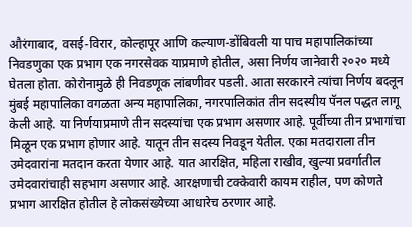औरंगाबाद, वसई-विरार, कोल्हापूर आणि कल्याण-डोंबिवली या पाच महापालिकांच्या निवडणुका एक प्रभाग एक नगरसेवक याप्रमाणे होतील, असा निर्णय जानेवारी २०२० मध्ये घेतला होता. कोरोनामुळे ही निवडणूक लांबणीवर पडली. आता सरकारने त्यांचा निर्णय बदलून मुंबई महापालिका वगळता अन्य महापालिका, नगरपालिकांत तीन सदस्यीय पॅनल पद्धत लागू केली आहे. या निर्णयाप्रमाणे तीन सदस्यांचा एक प्रभाग असणार आहे. पूर्वीच्या तीन प्रभागांचा मिळून एक प्रभाग होणार आहे. यातून तीन सदस्य निवडून येतील. एका मतदाराला तीन उमेदवारांना मतदान करता येणार आहे. यात आरक्षित, महिला राखीव, खुल्या प्रवर्गातील उमेदवारांचाही सहभाग असणार आहे. आरक्षणाची टक्केवारी कायम राहील, पण कोणते प्रभाग आरक्षित होतील हे लोकसंख्येच्या आधारेच ठरणार आहे.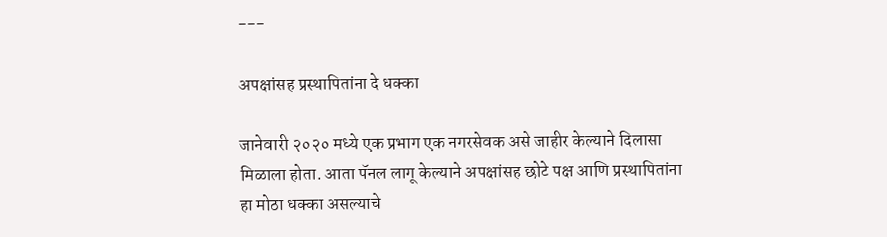---

अपक्षांसह प्रस्थापितांना दे धक्का

जानेवारी २०२० मध्ये एक प्रभाग एक नगरसेवक असे जाहीर केल्याने दिलासा मिळाला होता. आता पॅनल लागू केल्याने अपक्षांसह छोटे पक्ष आणि प्रस्थापितांना हा मोठा धक्का असल्याचे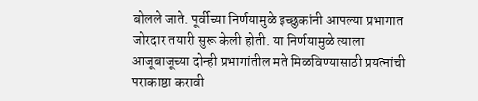बोलले जाते. पूर्वीच्या निर्णयामुळे इच्छुकांनी आपल्या प्रभागात जोरदार तयारी सुरू केली होती. या निर्णयामुळे त्याला आजूबाजूच्या दोन्ही प्रभागांतील मते मिळविण्यासाठी प्रयत्नांची पराकाष्ठा करावी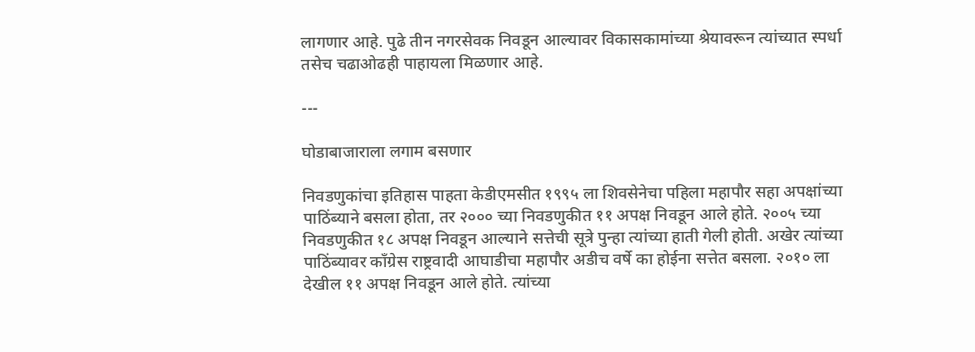लागणार आहे. पुढे तीन नगरसेवक निवडून आल्यावर विकासकामांच्या श्रेयावरून त्यांच्यात स्पर्धा तसेच चढाओढही पाहायला मिळणार आहे.

---

घोडाबाजाराला लगाम बसणार

निवडणुकांचा इतिहास पाहता केडीएमसीत १९९५ ला शिवसेनेचा पहिला महापौर सहा अपक्षांच्या पाठिंब्याने बसला होता, तर २००० च्या निवडणुकीत ११ अपक्ष निवडून आले होते. २००५ च्या निवडणुकीत १८ अपक्ष निवडून आल्याने सत्तेची सूत्रे पुन्हा त्यांच्या हाती गेली होती. अखेर त्यांच्या पाठिंब्यावर काँग्रेस राष्ट्रवादी आघाडीचा महापौर अडीच वर्षे का होईना सत्तेत बसला. २०१० ला देखील ११ अपक्ष निवडून आले होते. त्यांच्या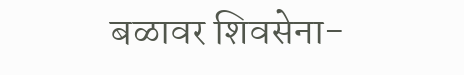बळावर शिवसेना-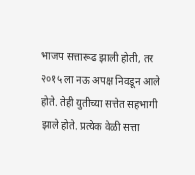भाजप सत्तारूढ झाली होती, तर २०१५ ला नऊ अपक्ष निवडून आले होते. तेही युतीच्या सत्तेत सहभागी झाले होते. प्रत्येक वेळी सत्ता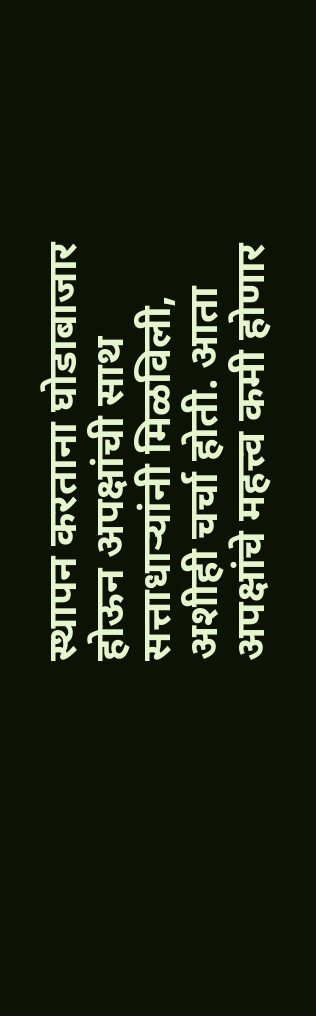स्थापन करताना घोडाबाजार होऊन अपक्षांची साथ सत्ताधाऱ्यांनी मिळविली, अशीही चर्चा होती. आता अपक्षांचे महत्त्व कमी होणार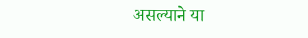असल्याने या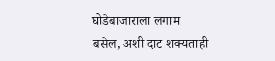घोडेबाजाराला लगाम बसेल, अशी दाट शक्यताही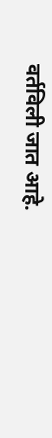वर्तविली जात आहे.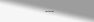---